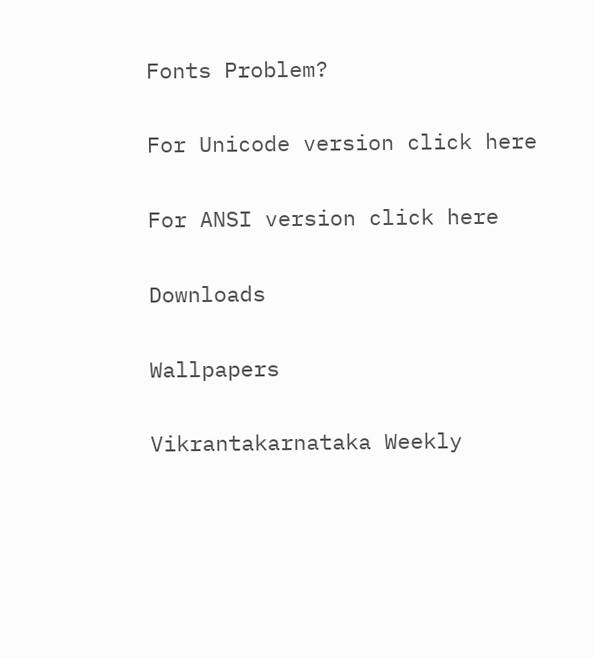Fonts Problem?

For Unicode version click here

For ANSI version click here

Downloads

Wallpapers

Vikrantakarnataka Weekly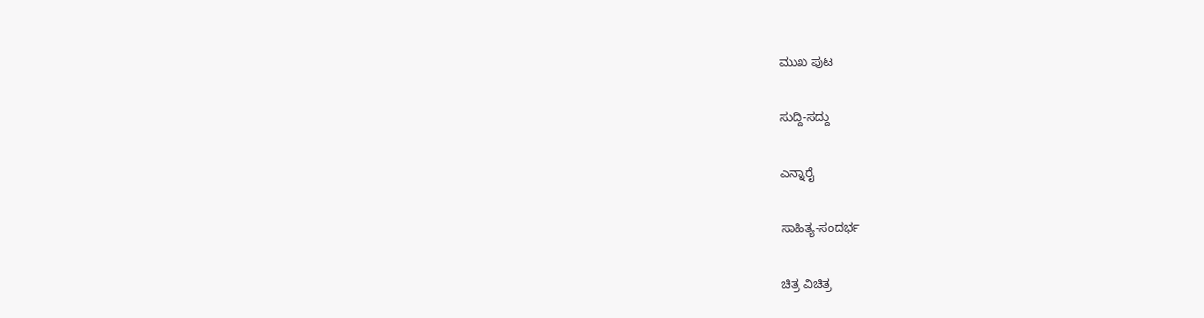ಮುಖ ಪುಟ

ಸುದ್ದಿ-ಸದ್ದು

ಎನ್ನಾರೈ

ಸಾಹಿತ್ಯ-ಸಂದರ್ಭ

ಚಿತ್ರ ವಿಚಿತ್ರ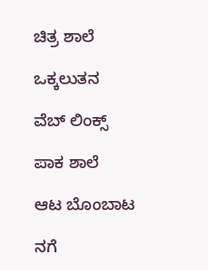ಚಿತ್ರ ಶಾಲೆ

ಒಕ್ಕಲುತನ

ವೆಬ್ ಲಿಂಕ್ಸ್

ಪಾಕ ಶಾಲೆ

ಆಟ ಬೊಂಬಾಟ

ನಗೆ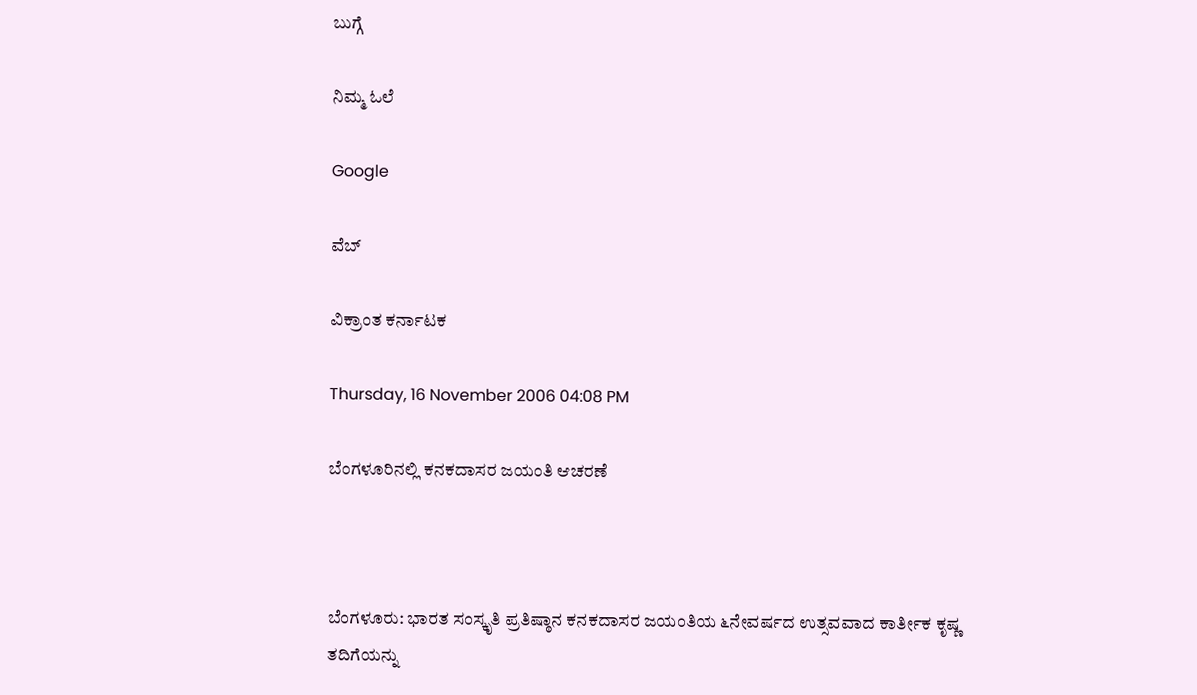ಬುಗ್ಗೆ

ನಿಮ್ಮ ಓಲೆ

Google

ವೆಬ್

ವಿಕ್ರಾಂತ ಕರ್ನಾಟಕ

Thursday, 16 November 2006 04:08 PM

ಬೆಂಗಳೂರಿನಲ್ಲಿ ಕನಕದಾಸರ ಜಯಂತಿ ಆಚರಣೆ



ಬೆಂಗಳೂರು: ಭಾರತ ಸಂಸ್ಕೃತಿ ಪ್ರತಿಷ್ಠಾನ ಕನಕದಾಸರ ಜಯಂತಿಯ ೬ನೇವರ್ಷದ ಉತ್ಸವವಾದ ಕಾರ್ತೀಕ ಕೃಷ್ಣ ತದಿಗೆಯನ್ನು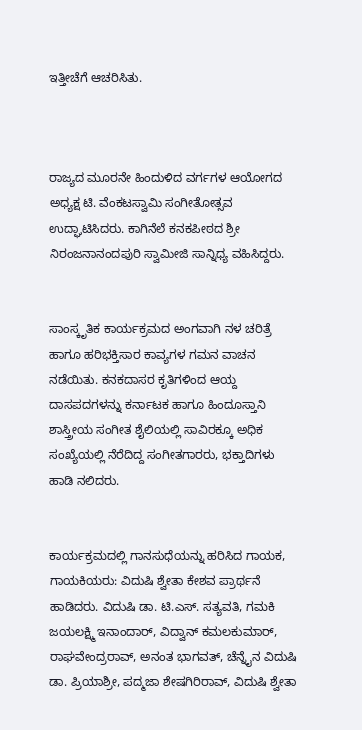ಇತ್ತೀಚೆಗೆ ಆಚರಿಸಿತು.



ರಾಜ್ಯದ ಮೂರನೇ ಹಿಂದುಳಿದ ವರ್ಗಗಳ ಆಯೋಗದ ಅಧ್ಯಕ್ಷ ಟಿ. ವೆಂಕಟಸ್ವಾಮಿ ಸಂಗೀತೋತ್ಸವ ಉದ್ಘಾಟಿಸಿದರು. ಕಾಗಿನೆಲೆ ಕನಕಪೀಠದ ಶ್ರೀ ನಿರಂಜನಾನಂದಪುರಿ ಸ್ವಾಮೀಜಿ ಸಾನ್ನಿಧ್ಯ ವಹಿಸಿದ್ದರು.


ಸಾಂಸ್ಕೃತಿಕ ಕಾರ್ಯಕ್ರಮದ ಅಂಗವಾಗಿ ನಳ ಚರಿತ್ರೆ ಹಾಗೂ ಹರಿಭಕ್ತಿಸಾರ ಕಾವ್ಯಗಳ ಗಮನ ವಾಚನ ನಡೆಯಿತು. ಕನಕದಾಸರ ಕೃತಿಗಳಿಂದ ಆಯ್ದ ದಾಸಪದಗಳನ್ನು ಕರ್ನಾಟಕ ಹಾಗೂ ಹಿಂದೂಸ್ತಾನಿ ಶಾಸ್ತ್ರೀಯ ಸಂಗೀತ ಶೈಲಿಯಲ್ಲಿ ಸಾವಿರಕ್ಕೂ ಅಧಿಕ ಸಂಖ್ಯೆಯಲ್ಲಿ ನೆರೆದಿದ್ದ ಸಂಗೀತಗಾರರು, ಭಕ್ತಾದಿಗಳು ಹಾಡಿ ನಲಿದರು.


ಕಾರ್ಯಕ್ರಮದಲ್ಲಿ ಗಾನಸುಧೆಯನ್ನು ಹರಿಸಿದ ಗಾಯಕ, ಗಾಯಕಿಯರು: ವಿದುಷಿ ಶ್ವೇತಾ ಕೇಶವ ಪ್ರಾರ್ಥನೆ ಹಾಡಿದರು. ವಿದುಷಿ ಡಾ. ಟಿ.ಎಸ್. ಸತ್ಯವತಿ, ಗಮಕಿ ಜಯಲಕ್ಷ್ಮಿ ಇನಾಂದಾರ್, ವಿದ್ವಾನ್ ಕಮಲಕುಮಾರ್, ರಾಘವೇಂದ್ರರಾವ್, ಅನಂತ ಭಾಗವತ್, ಚೆನ್ನೈನ ವಿದುಷಿ ಡಾ. ಪ್ರಿಯಾಶ್ರೀ, ಪದ್ಮಜಾ ಶೇಷಗಿರಿರಾವ್, ವಿದುಷಿ ಶ್ವೇತಾ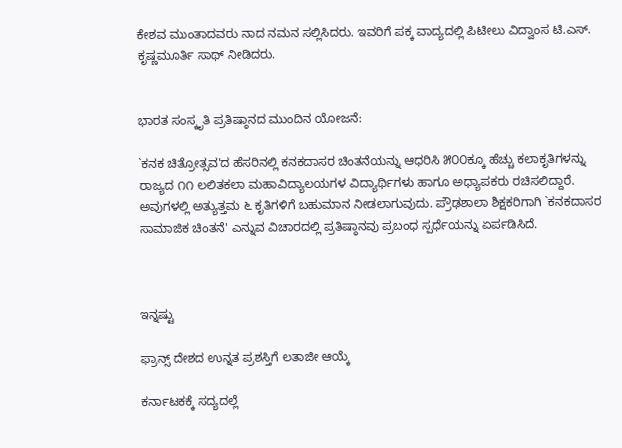ಕೇಶವ ಮುಂತಾದವರು ನಾದ ನಮನ ಸಲ್ಲಿಸಿದರು. ಇವರಿಗೆ ಪಕ್ಕ ವಾದ್ಯದಲ್ಲಿ ಪಿಟೀಲು ವಿದ್ವಾಂಸ ಟಿ.ಎಸ್. ಕೃಷ್ಣಮೂರ್ತಿ ಸಾಥ್ ನೀಡಿದರು.


ಭಾರತ ಸಂಸ್ಕೃತಿ ಪ್ರತಿಷ್ಠಾನದ ಮುಂದಿನ ಯೋಜನೆ:

`ಕನಕ ಚಿತ್ರೋತ್ಸವ'ದ ಹೆಸರಿನಲ್ಲಿ ಕನಕದಾಸರ ಚಿಂತನೆಯನ್ನು ಆಧರಿಸಿ ೫೦೦ಕ್ಕೂ ಹೆಚ್ಚು ಕಲಾಕೃತಿಗಳನ್ನು ರಾಜ್ಯದ ೧೧ ಲಲಿತಕಲಾ ಮಹಾವಿದ್ಯಾಲಯಗಳ ವಿದ್ಯಾರ್ಥಿಗಳು ಹಾಗೂ ಅಧ್ಯಾಪಕರು ರಚಿಸಲಿದ್ದಾರೆ. ಅವುಗಳಲ್ಲಿ ಅತ್ಯುತ್ತಮ ೬ ಕೃತಿಗಳಿಗೆ ಬಹುಮಾನ ನೀಡಲಾಗುವುದು. ಪ್ರೌಢಶಾಲಾ ಶಿಕ್ಷಕರಿಗಾಗಿ `ಕನಕದಾಸರ ಸಾಮಾಜಿಕ ಚಿಂತನೆ' ಎನ್ನುವ ವಿಚಾರದಲ್ಲಿ ಪ್ರತಿಷ್ಠಾನವು ಪ್ರಬಂಧ ಸ್ಪರ್ಧೆಯನ್ನು ಏರ್ಪಡಿಸಿದೆ.



ಇನ್ನಷ್ಟು

ಫ್ರಾನ್ಸ್ ದೇಶದ ಉನ್ನತ ಪ್ರಶಸ್ತಿಗೆ ಲತಾಜೀ ಆಯ್ಕೆ

ಕರ್ನಾಟಕಕ್ಕೆ ಸದ್ಯದಲ್ಲೆ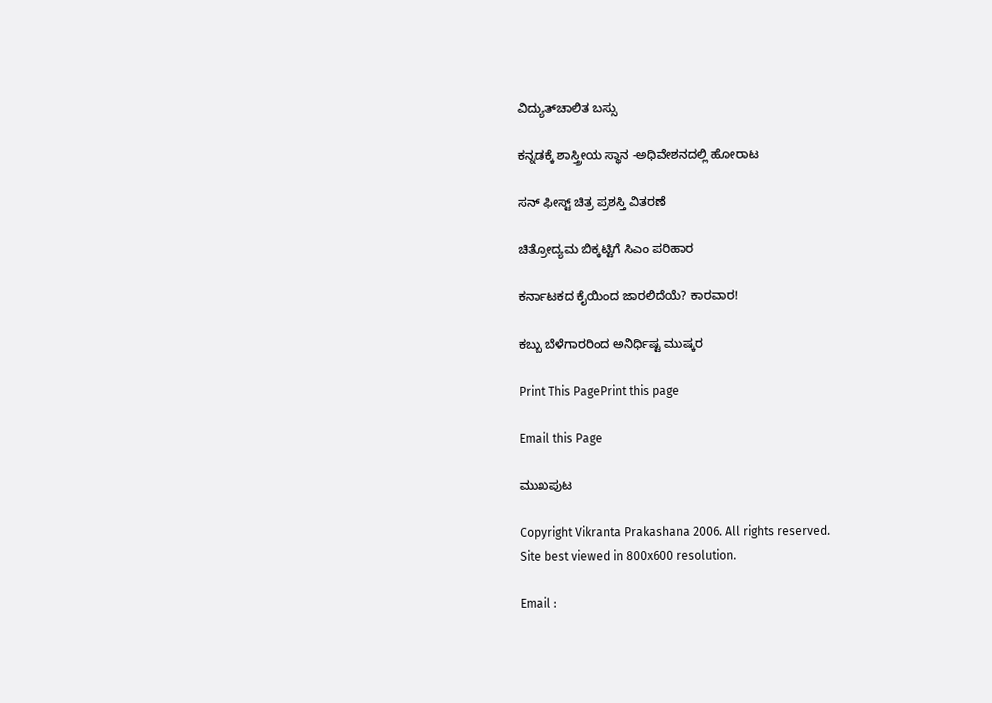ವಿದ್ಯುತ್‌ಚಾಲಿತ ಬಸ್ಸು

ಕನ್ನಡಕ್ಕೆ ಶಾಸ್ತ್ರೀಯ ಸ್ಥಾನ -ಅಧಿವೇಶನದಲ್ಲಿ ಹೋರಾಟ

ಸನ್ ಫೀಸ್ಟ್ ಚಿತ್ರ ಪ್ರಶಸ್ತಿ ವಿತರಣೆ

ಚಿತ್ರೋದ್ಯಮ ಬಿಕ್ಕಟ್ಟಿಗೆ ಸಿಎಂ ಪರಿಹಾರ

ಕರ್ನಾಟಕದ ಕೈಯಿಂದ ಜಾರಲಿದೆಯೆ? ಕಾರವಾರ!

ಕಬ್ಬು ಬೆಳೆಗಾರರಿಂದ ಅನಿರ್ಧಿಷ್ಟ ಮುಷ್ಕರ

Print This PagePrint this page

Email this Page

ಮುಖಪುಟ

Copyright Vikranta Prakashana 2006. All rights reserved.
Site best viewed in 800x600 resolution.

Email :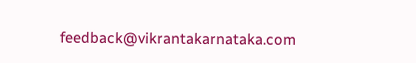feedback@vikrantakarnataka.com